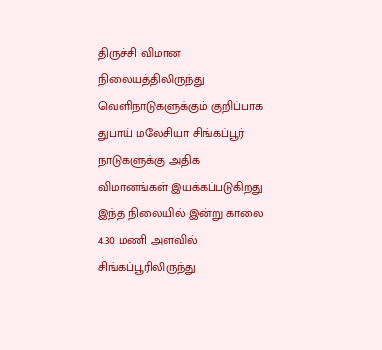திருச்சி விமான நிலையத்திலிருந்து வெளிநாடுகளுக்கும் குறிப்பாக துபாய் மலேசியா சிங்கப்பூர் நாடுகளுக்கு அதிக விமானங்கள் இயக்கப்படுகிறது இந்த நிலையில் இன்று காலை 4.30 மணி அளவில் சிங்கப்பூரிலிருந்து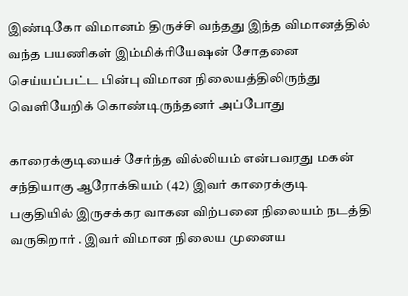இண்டிகோ விமானம் திருச்சி வந்தது இந்த விமானத்தில் வந்த பயணிகள் இம்மிக்ரியேஷன் சோதனை செய்யப்பட்ட பின்பு விமான நிலையத்திலிருந்து வெளியேறிக் கொண்டிருந்தனர் அப்போது

காரைக்குடியைச் சேர்ந்த வில்லியம் என்பவரது மகன் சந்தியாகு ஆரோக்கியம் (42) இவர் காரைக்குடி பகுதியில் இருசக்கர வாகன விற்பனை நிலையம் நடத்தி வருகிறார் . இவர் விமான நிலைய முனைய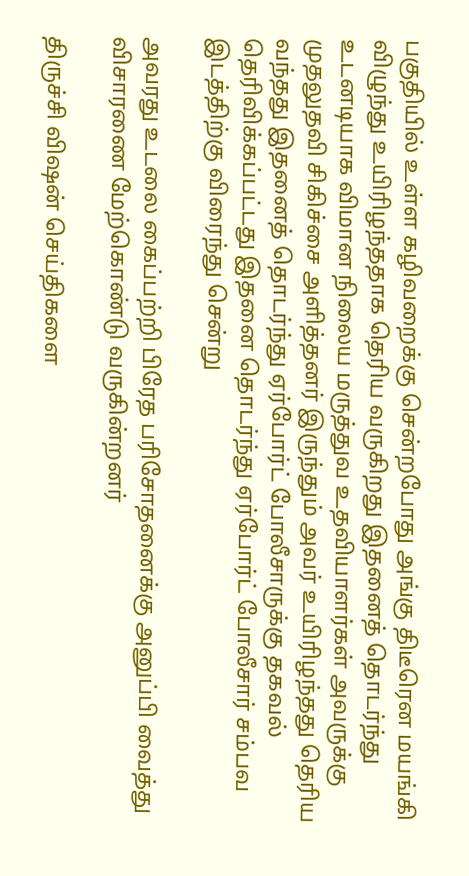பகுதியில் உள்ள கழிவறைக்கு சென்றபோது அங்கு திடீரென மயங்கி விழுந்து உயிரிழந்ததாக தெரிய வருகிறது இதனைத் தொடர்ந்து உடனடியாக விமான நிலைய மருத்துவ உதவியாளர்கள் அவருக்கு முதலுதவி சிகிச்சை அளித்தனர் இருந்தும் அவர் உயிரிழந்தது தெரிய வந்தது இதனைத் தொடர்ந்து ஏர்போர்ட் போலீசாருக்கு தகவல் தெரிவிக்கப்பட்டது இதனை தொடர்ந்து ஏர்போர்ட் போலீசார் சம்பவ இடத்திற்கு விரைந்து சென்று

அவரது உடலை கைப்பற்றி பிரேத பரிசோதனைக்கு அனுப்பி வைத்து விசாரணை மேற்கொண்டு வருகின்றனர்

திருச்சி விஷன் செய்திகளை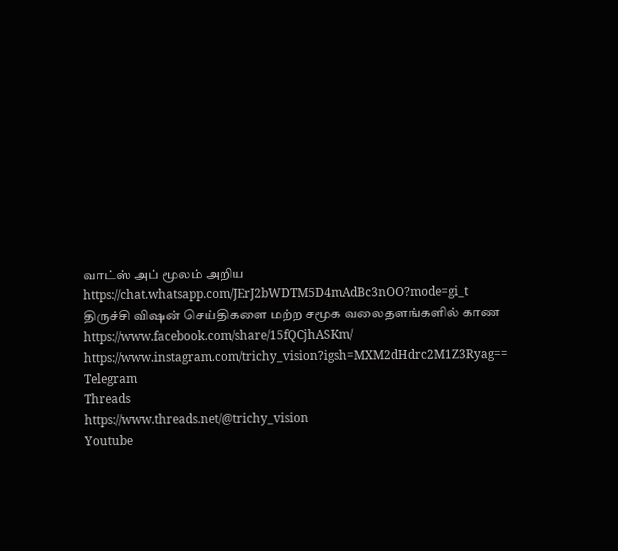வாட்ஸ் அப் மூலம் அறிய
https://chat.whatsapp.com/JErJ2bWDTM5D4mAdBc3nOO?mode=gi_t
திருச்சி விஷன் செய்திகளை மற்ற சமூக வலைதளங்களில் காண
https://www.facebook.com/share/15fQCjhASKm/
https://www.instagram.com/trichy_vision?igsh=MXM2dHdrc2M1Z3Ryag==
Telegram
Threads
https://www.threads.net/@trichy_vision
Youtube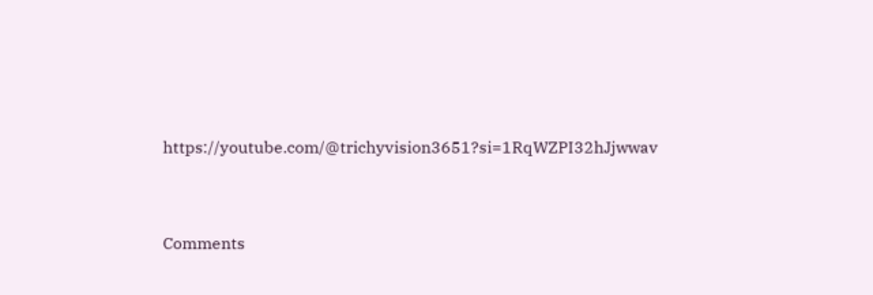https://youtube.com/@trichyvision3651?si=1RqWZPI32hJjwwav



Comments